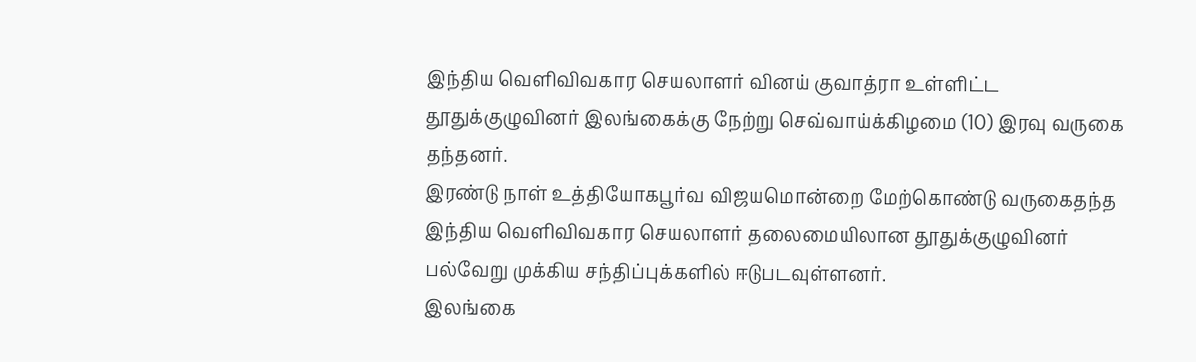இந்திய வெளிவிவகார செயலாளர் வினய் குவாத்ரா உள்ளிட்ட தூதுக்குழுவினர் இலங்கைக்கு நேற்று செவ்வாய்க்கிழமை (10) இரவு வருகை தந்தனர்.
இரண்டு நாள் உத்தியோகபூர்வ விஜயமொன்றை மேற்கொண்டு வருகைதந்த இந்திய வெளிவிவகார செயலாளர் தலைமையிலான தூதுக்குழுவினர் பல்வேறு முக்கிய சந்திப்புக்களில் ஈடுபடவுள்ளனர்.
இலங்கை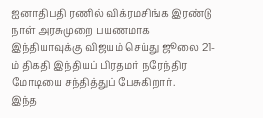ஐனாதிபதி ரணில் விக்ரமசிங்க இரண்டு நாள் அரசுமுறை பயணமாக இந்தியாவுக்கு விஜயம் செய்து ஜூலை 21-ம் திகதி இந்தியப் பிரதமர் நரேந்திர மோடியை சந்தித்துப் பேசுகிறார்.
இந்த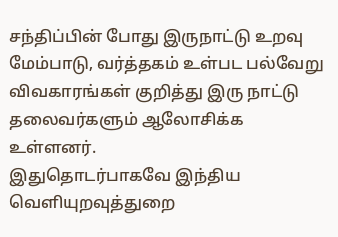சந்திப்பின் போது இருநாட்டு உறவு மேம்பாடு, வர்த்தகம் உள்பட பல்வேறு விவகாரங்கள் குறித்து இரு நாட்டு தலைவர்களும் ஆலோசிக்க உள்ளனர்.
இதுதொடர்பாகவே இந்திய வெளியுறவுத்துறை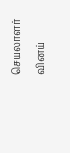செயலாளர் வினய்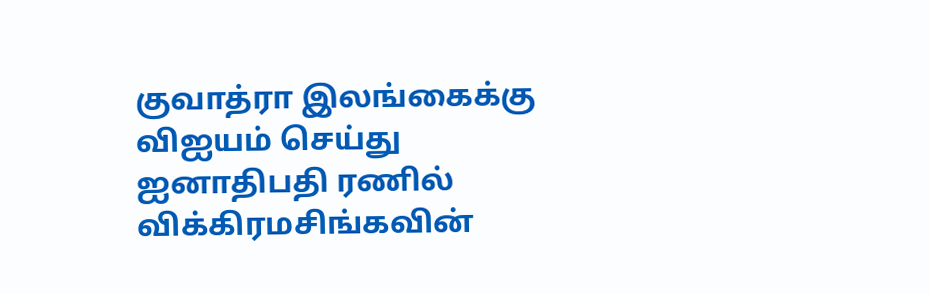குவாத்ரா இலங்கைக்கு விஐயம் செய்து ஐனாதிபதி ரணில் விக்கிரமசிங்கவின்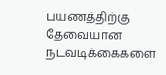பயணத்திற்கு தேவையான நடவடிக்கைகளை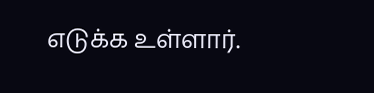எடுக்க உள்ளார்.